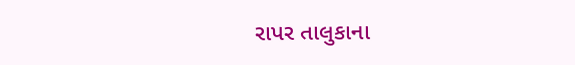રાપર તાલુકાના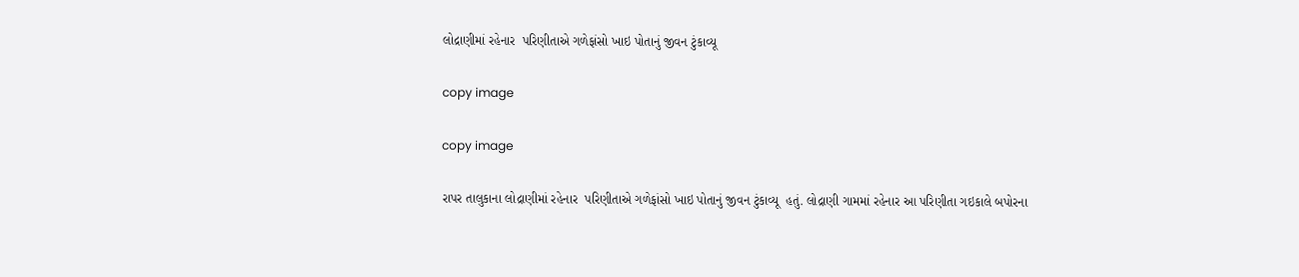લોદ્રાણીમાં રહેનાર  પરિણીતાએ ગળેફાંસો ખાઇ પોતાનું જીવન ટુંકાવ્યૂ

copy image

copy image

રાપર તાલુકાના લોદ્રાણીમાં રહેનાર  પરિણીતાએ ગળેફાંસો ખાઇ પોતાનું જીવન ટુંકાવ્યૂ  હતું. લોદ્રાણી ગામમાં રહેનાર આ પરિણીતા ગઇકાલે બપોરના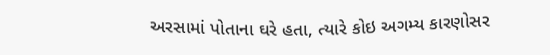અરસામાં પોતાના ઘરે હતા, ત્યારે કોઇ અગમ્ય કારણોસર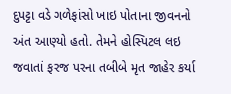દુપટ્ટા વડે ગળેફાંસો ખાઇ પોતાના જીવનનો અંત આણ્યો હતો. તેમને હોસ્પિટલ લઇ જવાતાં ફરજ પરના તબીબે મૃત જાહેર કર્યા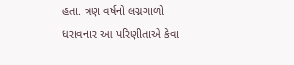હતા. ત્રણ વર્ષનો લગ્નગાળો ધરાવનાર આ પરિણીતાએ કેવા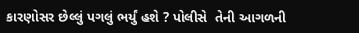કારણોસર છેલ્લું પગલું ભર્યું હશે ? પોલીસે  તેની આગળની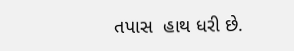તપાસ  હાથ ધરી છે.